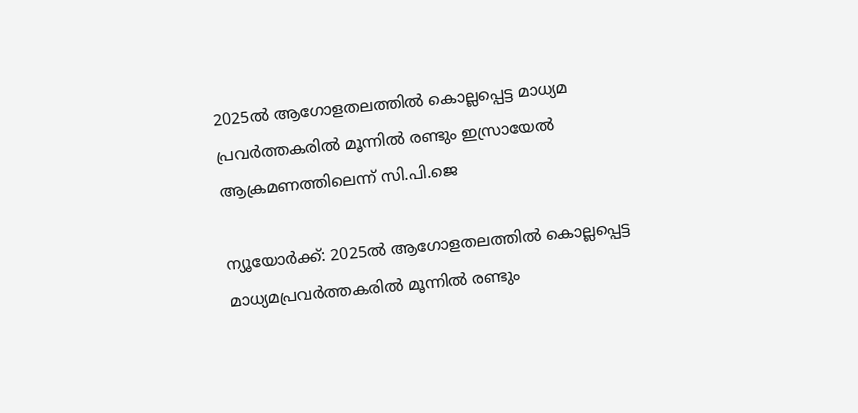2025ൽ ആഗോളതലത്തിൽ കൊല്ലപ്പെട്ട മാധ്യമ പ്രവർത്തകരിൽ മൂന്നിൽ രണ്ടും ഇസ്രായേൽ ആക്രമണത്തിലെന്ന് സി.പി.ജെ

ന്യൂയോർക്ക്: 2025ൽ ആഗോളതലത്തിൽ കൊല്ലപ്പെട്ട മാധ്യമപ്രവർത്തകരിൽ മൂന്നിൽ രണ്ടും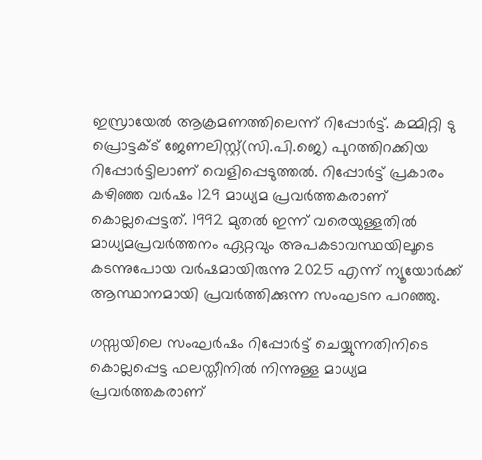ഇസ്രായേൽ ആക്രമണത്തിലെന്ന് റിപ്പോർട്ട്. കമ്മിറ്റി ടു പ്രൊട്ടക്ട് ജേണലിസ്റ്റ്(സി.പി.ജെ) പുറത്തിറക്കിയ റിപ്പോർട്ടിലാണ് വെളിപ്പെടുത്തൽ. റിപ്പോർട്ട് പ്രകാരം കഴിഞ്ഞ വർഷം 129 മാധ്യമ പ്രവർത്തകരാണ് കൊല്ലപ്പെട്ടത്. 1992 മുതൽ ഇന്ന് വരെയുള്ളതിൽ മാധ്യമപ്രവർത്തനം ഏറ്റവും അപകടാവസ്ഥയിലൂടെ കടന്നുപോയ വർഷമായിരുന്നു 2025 എന്ന് ന്യൂയോർക്ക് ആസ്ഥാനമായി പ്രവർത്തിക്കുന്ന സംഘടന പറഞ്ഞു.

ഗസ്സയിലെ സംഘർഷം റിപ്പോർട്ട് ചെയ്യുന്നതിനിടെ കൊല്ലപ്പെട്ട ഫലസ്തീനിൽ നിന്നുള്ള മാധ്യമ പ്രവർത്തകരാണ്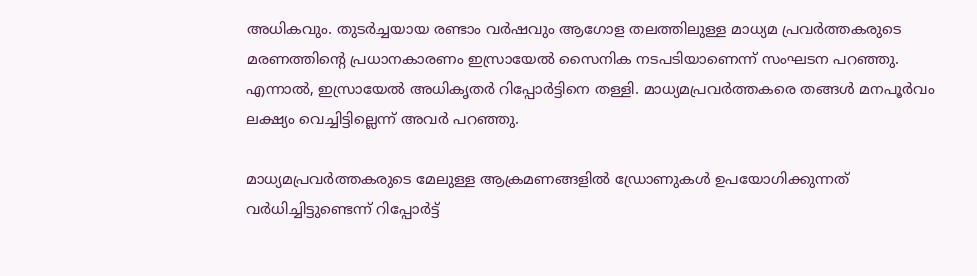അധികവും. തുടർച്ചയായ രണ്ടാം വർഷവും ആഗോള തലത്തിലുള്ള മാധ്യമ പ്രവർത്തകരുടെ മരണത്തിന്‍റെ പ്രധാനകാരണം ഇസ്രായേൽ സൈനിക നടപടിയാണെന്ന് സംഘടന പറഞ്ഞു. എന്നാൽ, ഇസ്രായേൽ അധികൃതർ റിപ്പോർട്ടിനെ തള്ളി. മാധ്യമപ്രവർത്തകരെ തങ്ങൾ മനപൂർവം ലക്ഷ്യം വെച്ചിട്ടില്ലെന്ന് അവർ പറഞ്ഞു.

മാധ്യമപ്രവർത്തകരുടെ മേലുള്ള ആക്രമണങ്ങളിൽ ഡ്രോണുകൾ ഉപയോഗിക്കുന്നത് വർധിച്ചിട്ടുണ്ടെന്ന് റിപ്പോർട്ട്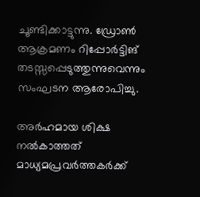ചൂണ്ടിക്കാട്ടുന്നു. ഡ്രോൺ ആക്രമണം റിപ്പോർട്ടിങ് തടസ്സപ്പെടുത്തുന്നുവെന്നും സംഘടന ആരോപിച്ചു.

അർഹമായ ശിക്ഷ നൽകാത്തത് മാധ്യമപ്രവർത്തകർക്ക്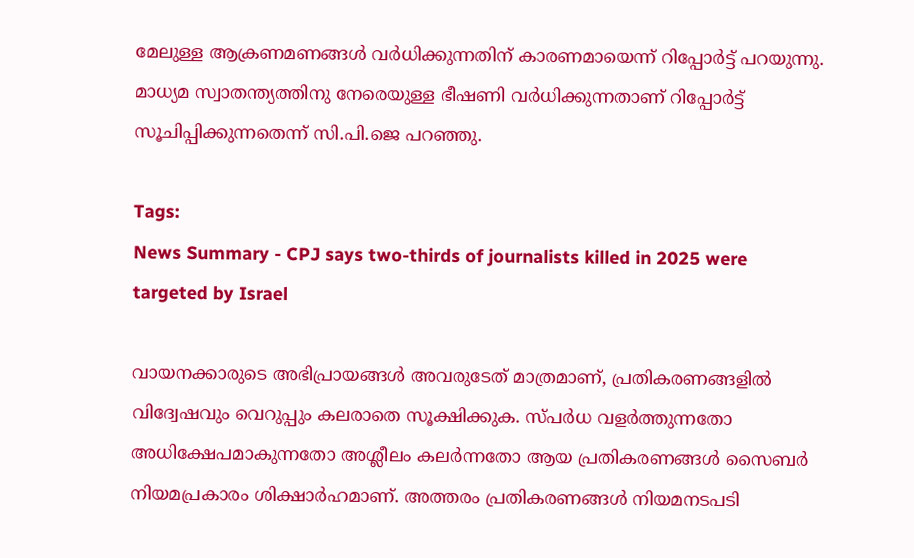മേലുള്ള ആക്രണമണങ്ങൾ വർധിക്കുന്നതിന് കാരണമായെന്ന് റിപ്പോർട്ട് പറയുന്നു. മാധ്യമ സ്വാതന്ത്യത്തിനു നേരെയുള്ള ഭീഷണി വർധിക്കുന്നതാണ് റിപ്പോർട്ട് സൂചിപ്പിക്കുന്നതെന്ന് സി.പി.ജെ പറഞ്ഞു.

Tags:
News Summary - CPJ says two-thirds of journalists killed in 2025 were targeted by Israel

വായനക്കാരുടെ അഭിപ്രായങ്ങള്‍ അവരുടേത് മാത്രമാണ്, പ്രതികരണങ്ങളിൽ വിദ്വേഷവും വെറുപ്പും കലരാതെ സൂക്ഷിക്കുക. സ്പർധ വളർത്തുന്നതോ അധിക്ഷേപമാകുന്നതോ അശ്ലീലം കലർന്നതോ ആയ പ്രതികരണങ്ങൾ സൈബർ നിയമപ്രകാരം ശിക്ഷാർഹമാണ്. അത്തരം പ്രതികരണങ്ങൾ നിയമനടപടി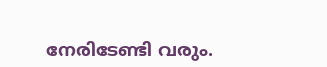നേരിടേണ്ടി വരും.